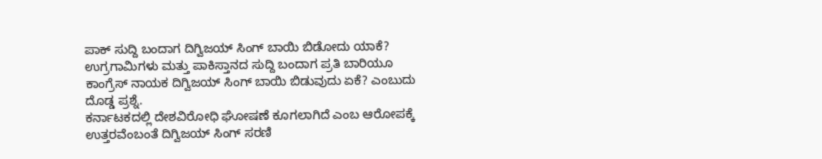ಪಾಕ್ ಸುದ್ದಿ ಬಂದಾಗ ದಿಗ್ವಿಜಯ್ ಸಿಂಗ್ ಬಾಯಿ ಬಿಡೋದು ಯಾಕೆ?
ಉಗ್ರಗಾಮಿಗಳು ಮತ್ತು ಪಾಕಿಸ್ತಾನದ ಸುದ್ದಿ ಬಂದಾಗ ಪ್ರತಿ ಬಾರಿಯೂ ಕಾಂಗ್ರೆಸ್ ನಾಯಕ ದಿಗ್ವಿಜಯ್ ಸಿಂಗ್ ಬಾಯಿ ಬಿಡುವುದು ಏಕೆ? ಎಂಬುದು ದೊಡ್ಡ ಪ್ರಶ್ನೆ.
ಕರ್ನಾಟಕದಲ್ಲಿ ದೇಶವಿರೋಧಿ ಘೋಷಣೆ ಕೂಗಲಾಗಿದೆ ಎಂಬ ಆರೋಪಕ್ಕೆ ಉತ್ತರವೆಂಬಂತೆ ದಿಗ್ವಿಜಯ್ ಸಿಂಗ್ ಸರಣಿ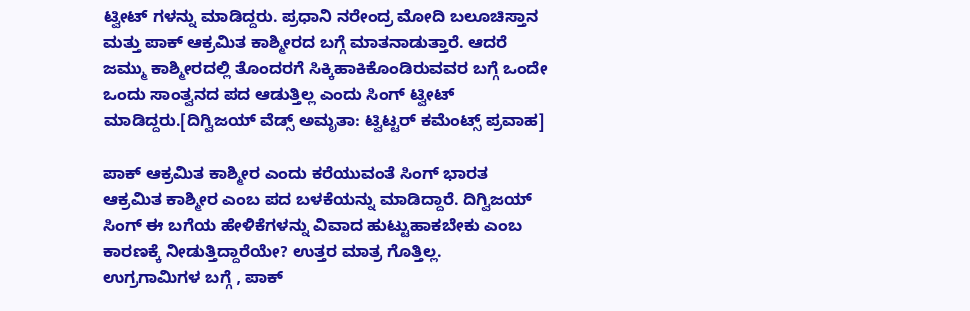ಟ್ವೀಟ್ ಗಳನ್ನು ಮಾಡಿದ್ದರು. ಪ್ರಧಾನಿ ನರೇಂದ್ರ ಮೋದಿ ಬಲೂಚಿಸ್ತಾನ ಮತ್ತು ಪಾಕ್ ಆಕ್ರಮಿತ ಕಾಶ್ಮೀರದ ಬಗ್ಗೆ ಮಾತನಾಡುತ್ತಾರೆ. ಆದರೆ ಜಮ್ಮು ಕಾಶ್ಮೀರದಲ್ಲಿ ತೊಂದರಗೆ ಸಿಕ್ಕಿಹಾಕಿಕೊಂಡಿರುವವರ ಬಗ್ಗೆ ಒಂದೇ ಒಂದು ಸಾಂತ್ವನದ ಪದ ಆಡುತ್ತಿಲ್ಲ ಎಂದು ಸಿಂಗ್ ಟ್ವೀಟ್ ಮಾಡಿದ್ದರು.[ದಿಗ್ವಿಜಯ್ ವೆಡ್ಸ್ ಅಮೃತಾ: ಟ್ವಿಟ್ಟರ್ ಕಮೆಂಟ್ಸ್ ಪ್ರವಾಹ]

ಪಾಕ್ ಆಕ್ರಮಿತ ಕಾಶ್ಮೀರ ಎಂದು ಕರೆಯುವಂತೆ ಸಿಂಗ್ ಭಾರತ ಆಕ್ರಮಿತ ಕಾಶ್ಮೀರ ಎಂಬ ಪದ ಬಳಕೆಯನ್ನು ಮಾಡಿದ್ದಾರೆ. ದಿಗ್ವಿಜಯ್ ಸಿಂಗ್ ಈ ಬಗೆಯ ಹೇಳಿಕೆಗಳನ್ನು ವಿವಾದ ಹುಟ್ಟುಹಾಕಬೇಕು ಎಂಬ ಕಾರಣಕ್ಕೆ ನೀಡುತ್ತಿದ್ದಾರೆಯೇ? ಉತ್ತರ ಮಾತ್ರ ಗೊತ್ತಿಲ್ಲ.
ಉಗ್ರಗಾಮಿಗಳ ಬಗ್ಗೆ , ಪಾಕ್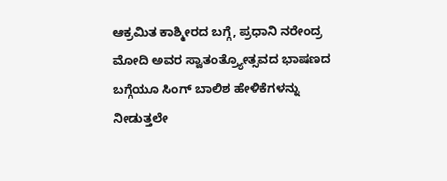ಆಕ್ರಮಿತ ಕಾಶ್ಮೀರದ ಬಗ್ಗೆ, ಪ್ರಧಾನಿ ನರೇಂದ್ರ ಮೋದಿ ಅವರ ಸ್ವಾತಂತ್ರ್ಯೋತ್ಸವದ ಭಾಷಣದ ಬಗ್ಗೆಯೂ ಸಿಂಗ್ ಬಾಲಿಶ ಹೇಳಿಕೆಗಳನ್ನು ನೀಡುತ್ತಲೇ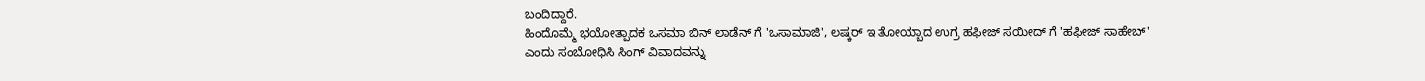ಬಂದಿದ್ದಾರೆ.
ಹಿಂದೊಮ್ಮೆ ಭಯೋತ್ಪಾದಕ ಒಸಮಾ ಬಿನ್ ಲಾಡೆನ್ ಗೆ 'ಒಸಾಮಾಜಿ', ಲಷ್ಕರ್ ಇ ತೋಯ್ಬಾದ ಉಗ್ರ ಹಫೀಜ್ ಸಯೀದ್ ಗೆ 'ಹಫೀಜ್ ಸಾಹೇಬ್' ಎಂದು ಸಂಬೋಧಿಸಿ ಸಿಂಗ್ ವಿವಾದವನ್ನು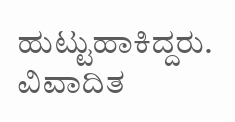ಹುಟ್ಟುಹಾಕಿದ್ದರು.
ವಿವಾದಿತ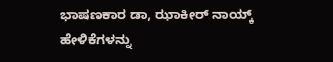ಭಾಷಣಕಾರ ಡಾ, ಝಾಕೀರ್ ನಾಯ್ಕ್ ಹೇಳಿಕೆಗಳನ್ನು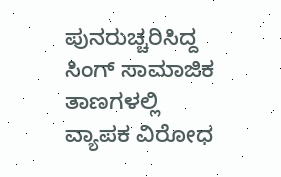ಪುನರುಚ್ಚರಿಸಿದ್ದ ಸಿಂಗ್ ಸಾಮಾಜಿಕ ತಾಣಗಳಲ್ಲಿ ವ್ಯಾಪಕ ವಿರೋಧ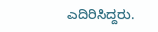ಎದಿರಿಸಿದ್ದರು.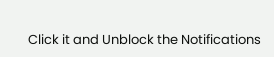Click it and Unblock the Notifications